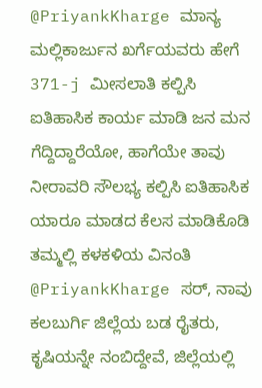@PriyankKharge ಮಾನ್ಯ ಮಲ್ಲಿಕಾರ್ಜುನ ಖರ್ಗೆಯವರು ಹೇಗೆ 371-j ಮೀಸಲಾತಿ ಕಲ್ಪಿಸಿ ಐತಿಹಾಸಿಕ ಕಾರ್ಯ ಮಾಡಿ ಜನ ಮನ ಗೆದ್ದಿದ್ದಾರೆಯೋ, ಹಾಗೆಯೇ ತಾವು ನೀರಾವರಿ ಸೌಲಭ್ಯ ಕಲ್ಪಿಸಿ ಐತಿಹಾಸಿಕ ಯಾರೂ ಮಾಡದ ಕೆಲಸ ಮಾಡಿಕೊಡಿ ತಮ್ಮಲ್ಲಿ ಕಳಕಳಿಯ ವಿನಂತಿ
@PriyankKharge ಸರ್, ನಾವು ಕಲಬುರ್ಗಿ ಜಿಲ್ಲೆಯ ಬಡ ರೈತರು, ಕೃಷಿಯನ್ನೇ ನಂಬಿದ್ದೇವೆ, ಜಿಲ್ಲೆಯಲ್ಲಿ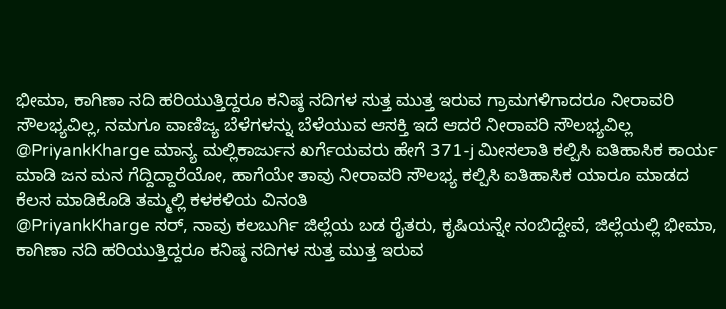ಭೀಮಾ, ಕಾಗಿಣಾ ನದಿ ಹರಿಯುತ್ತಿದ್ದರೂ ಕನಿಷ್ಠ ನದಿಗಳ ಸುತ್ತ ಮುತ್ತ ಇರುವ ಗ್ರಾಮಗಳಿಗಾದರೂ ನೀರಾವರಿ ಸೌಲಭ್ಯವಿಲ್ಲ, ನಮಗೂ ವಾಣಿಜ್ಯ ಬೆಳೆಗಳನ್ನು ಬೆಳೆಯುವ ಆಸಕ್ತಿ ಇದೆ ಆದರೆ ನೀರಾವರಿ ಸೌಲಭ್ಯವಿಲ್ಲ
@PriyankKharge ಮಾನ್ಯ ಮಲ್ಲಿಕಾರ್ಜುನ ಖರ್ಗೆಯವರು ಹೇಗೆ 371-j ಮೀಸಲಾತಿ ಕಲ್ಪಿಸಿ ಐತಿಹಾಸಿಕ ಕಾರ್ಯ ಮಾಡಿ ಜನ ಮನ ಗೆದ್ದಿದ್ದಾರೆಯೋ, ಹಾಗೆಯೇ ತಾವು ನೀರಾವರಿ ಸೌಲಭ್ಯ ಕಲ್ಪಿಸಿ ಐತಿಹಾಸಿಕ ಯಾರೂ ಮಾಡದ ಕೆಲಸ ಮಾಡಿಕೊಡಿ ತಮ್ಮಲ್ಲಿ ಕಳಕಳಿಯ ವಿನಂತಿ
@PriyankKharge ಸರ್, ನಾವು ಕಲಬುರ್ಗಿ ಜಿಲ್ಲೆಯ ಬಡ ರೈತರು, ಕೃಷಿಯನ್ನೇ ನಂಬಿದ್ದೇವೆ, ಜಿಲ್ಲೆಯಲ್ಲಿ ಭೀಮಾ, ಕಾಗಿಣಾ ನದಿ ಹರಿಯುತ್ತಿದ್ದರೂ ಕನಿಷ್ಠ ನದಿಗಳ ಸುತ್ತ ಮುತ್ತ ಇರುವ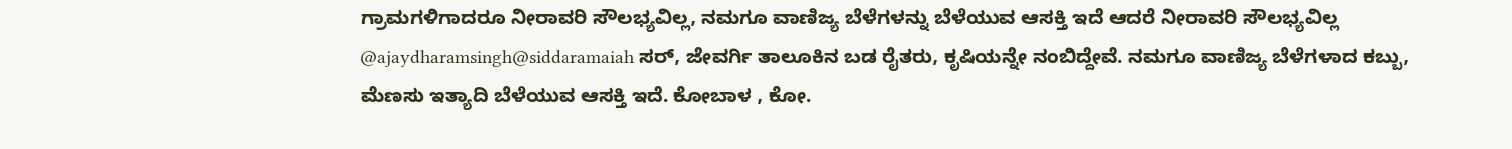ಗ್ರಾಮಗಳಿಗಾದರೂ ನೀರಾವರಿ ಸೌಲಭ್ಯವಿಲ್ಲ, ನಮಗೂ ವಾಣಿಜ್ಯ ಬೆಳೆಗಳನ್ನು ಬೆಳೆಯುವ ಆಸಕ್ತಿ ಇದೆ ಆದರೆ ನೀರಾವರಿ ಸೌಲಭ್ಯವಿಲ್ಲ
@ajaydharamsingh@siddaramaiah ಸರ್, ಜೇವರ್ಗಿ ತಾಲೂಕಿನ ಬಡ ರೈತರು, ಕೃಷಿಯನ್ನೇ ನಂಬಿದ್ದೇವೆ. ನಮಗೂ ವಾಣಿಜ್ಯ ಬೆಳೆಗಳಾದ ಕಬ್ಬು, ಮೆಣಸು ಇತ್ಯಾದಿ ಬೆಳೆಯುವ ಆಸಕ್ತಿ ಇದೆ. ಕೋಬಾಳ , ಕೋ.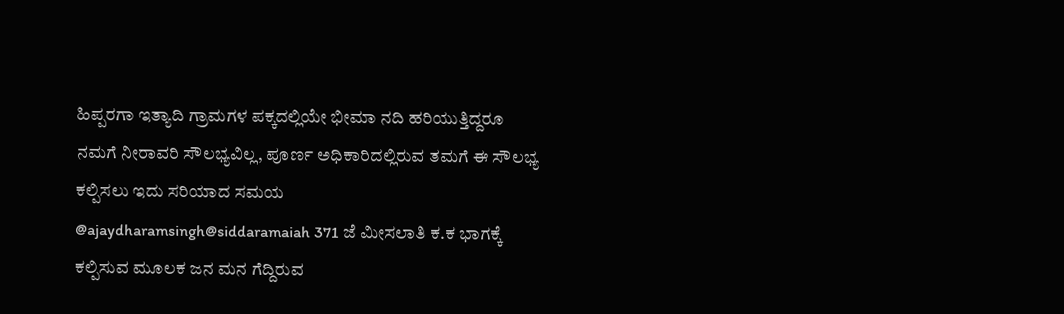ಹಿಪ್ಪರಗಾ ಇತ್ಯಾದಿ ಗ್ರಾಮಗಳ ಪಕ್ಕದಲ್ಲಿಯೇ ಭೀಮಾ ನದಿ ಹರಿಯುತ್ತಿದ್ದರೂ ನಮಗೆ ನೀರಾವರಿ ಸೌಲಭ್ಯವಿಲ್ಲ, ಪೂರ್ಣ ಅಧಿಕಾರಿದಲ್ಲಿರುವ ತಮಗೆ ಈ ಸೌಲಭ್ಯ ಕಲ್ಪಿಸಲು ಇದು ಸರಿಯಾದ ಸಮಯ
@ajaydharamsingh@siddaramaiah 371 ಜೆ ಮೀಸಲಾತಿ ಕ.ಕ ಭಾಗಕ್ಕೆ ಕಲ್ಪಿಸುವ ಮೂಲಕ ಜನ ಮನ ಗೆದ್ದಿರುವ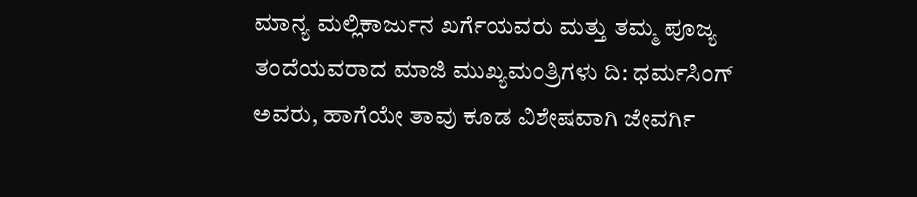ಮಾನ್ಯ ಮಲ್ಲಿಕಾರ್ಜುನ ಖರ್ಗೆಯವರು ಮತ್ತು ತಮ್ಮ ಪೂಜ್ಯ ತಂದೆಯವರಾದ ಮಾಜಿ ಮುಖ್ಯಮಂತ್ರಿಗಳು ದಿ: ಧರ್ಮಸಿಂಗ್ ಅವರು, ಹಾಗೆಯೇ ತಾವು ಕೂಡ ವಿಶೇಷವಾಗಿ ಜೇವರ್ಗಿ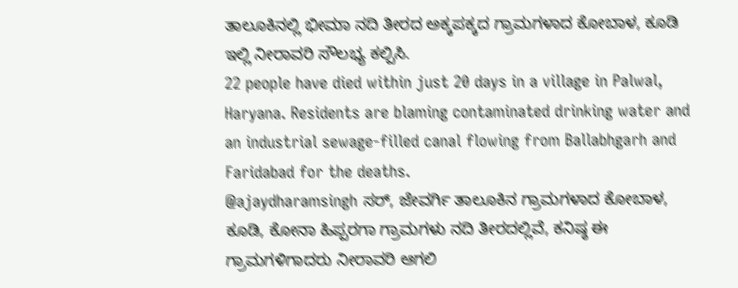ತಾಲೂಕಿನಲ್ಲಿ ಭೀಮಾ ನದಿ ತೀರದ ಅಕ್ಕಪಕ್ಕದ ಗ್ರಾಮಗಳಾದ ಕೋಬಾಳ, ಕೂಡಿ ಇಲ್ಲಿ ನೀರಾವರಿ ಸೌಲಭ್ಯ ಕಲ್ಪಿಸಿ.
22 people have died within just 20 days in a village in Palwal, Haryana. Residents are blaming contaminated drinking water and an industrial sewage-filled canal flowing from Ballabhgarh and Faridabad for the deaths.
@ajaydharamsingh ಸರ್, ಜೇವರ್ಗಿ ತಾಲೂಕಿನ ಗ್ರಾಮಗಳಾದ ಕೋಬಾಳ, ಕೂಡಿ, ಕೋನಾ ಹಿಪ್ಪರಗಾ ಗ್ರಾಮಗಳು ನದಿ ತೀರದಲ್ಲಿವೆ, ಕನಿಷ್ಠ ಈ ಗ್ರಾಮಗಳಿಗಾದರು ನೀರಾವರಿ ಆಗಲಿ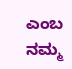ಎಂಬ ನಮ್ಮ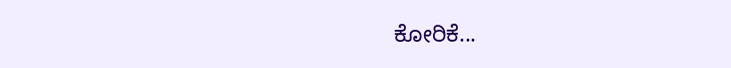ಕೋರಿಕೆ...